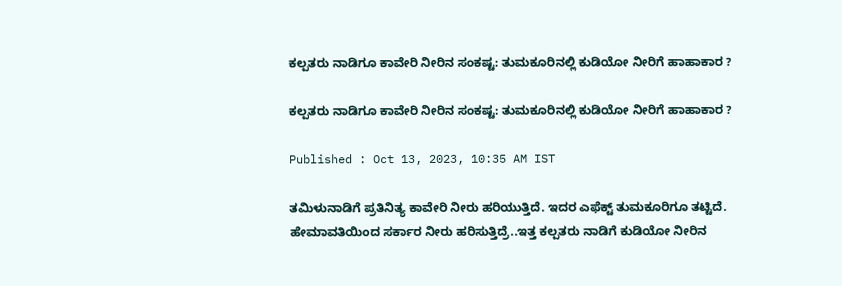ಕಲ್ಪತರು ನಾಡಿಗೂ ಕಾವೇರಿ ನೀರಿನ ಸಂಕಷ್ಟ: ತುಮಕೂರಿನಲ್ಲಿ ಕುಡಿಯೋ ನೀರಿಗೆ ಹಾಹಾಕಾರ ?

ಕಲ್ಪತರು ನಾಡಿಗೂ ಕಾವೇರಿ ನೀರಿನ ಸಂಕಷ್ಟ: ತುಮಕೂರಿನಲ್ಲಿ ಕುಡಿಯೋ ನೀರಿಗೆ ಹಾಹಾಕಾರ ?

Published : Oct 13, 2023, 10:35 AM IST

ತಮಿಳುನಾಡಿಗೆ ಪ್ರತಿನಿತ್ಯ ಕಾವೇರಿ ನೀರು ಹರಿಯುತ್ತಿದೆ. ಇದರ ಎಫೆಕ್ಟ್ ತುಮಕೂರಿಗೂ ತಟ್ಟಿದೆ. ಹೇಮಾವತಿಯಿಂದ ಸರ್ಕಾರ ನೀರು ಹರಿಸುತ್ತಿದ್ರೆ..ಇತ್ತ ಕಲ್ಪತರು ನಾಡಿಗೆ ಕುಡಿಯೋ ನೀರಿನ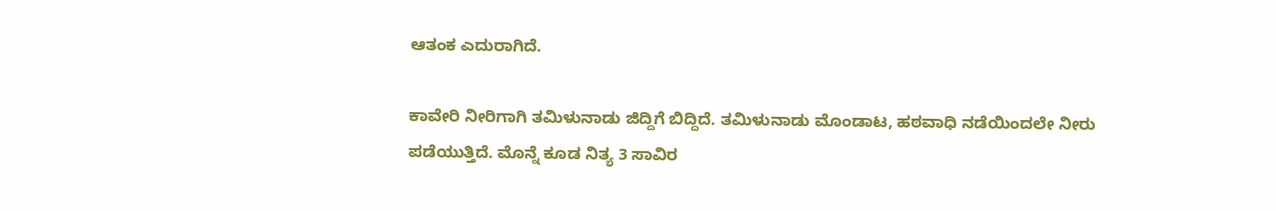ಆತಂಕ ಎದುರಾಗಿದೆ.

ಕಾವೇರಿ ನೀರಿಗಾಗಿ ತಮಿಳುನಾಡು ಜಿದ್ದಿಗೆ ಬಿದ್ದಿದೆ. ತಮಿಳುನಾಡು ಮೊಂಡಾಟ, ಹಠವಾಧಿ ನಡೆಯಿಂದಲೇ ನೀರು ಪಡೆಯುತ್ತಿದೆ. ಮೊನ್ನೆ ಕೂಡ ನಿತ್ಯ 3 ಸಾವಿರ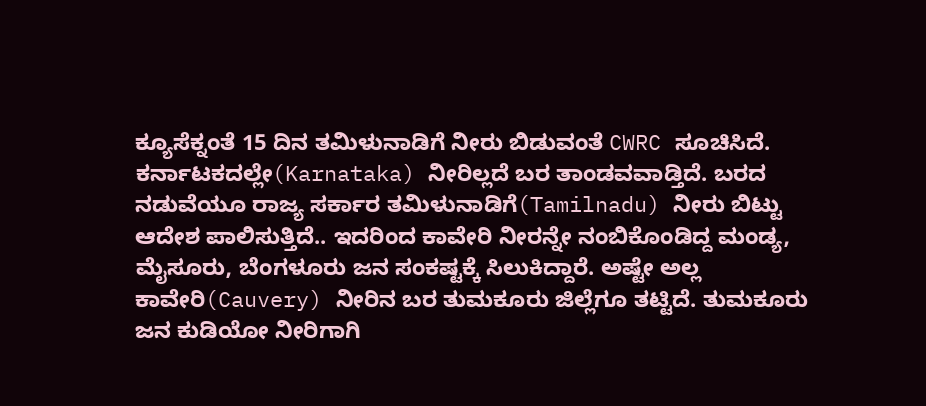ಕ್ಯೂಸೆಕ್ನಂತೆ 15 ದಿನ ತಮಿಳುನಾಡಿಗೆ ನೀರು ಬಿಡುವಂತೆ CWRC ಸೂಚಿಸಿದೆ. ಕರ್ನಾಟಕದಲ್ಲೇ(Karnataka) ನೀರಿಲ್ಲದೆ ಬರ ತಾಂಡವವಾಡ್ತಿದೆ. ಬರದ ನಡುವೆಯೂ ರಾಜ್ಯ ಸರ್ಕಾರ ತಮಿಳುನಾಡಿಗೆ(Tamilnadu) ನೀರು ಬಿಟ್ಟು ಆದೇಶ ಪಾಲಿಸುತ್ತಿದೆ.. ಇದರಿಂದ ಕಾವೇರಿ ನೀರನ್ನೇ ನಂಬಿಕೊಂಡಿದ್ದ ಮಂಡ್ಯ, ಮೈಸೂರು, ಬೆಂಗಳೂರು ಜನ ಸಂಕಷ್ಟಕ್ಕೆ ಸಿಲುಕಿದ್ದಾರೆ. ಅಷ್ಟೇ ಅಲ್ಲ ಕಾವೇರಿ(Cauvery) ನೀರಿನ ಬರ ತುಮಕೂರು ಜಿಲ್ಲೆಗೂ ತಟ್ಟಿದೆ. ತುಮಕೂರು ಜನ ಕುಡಿಯೋ ನೀರಿಗಾಗಿ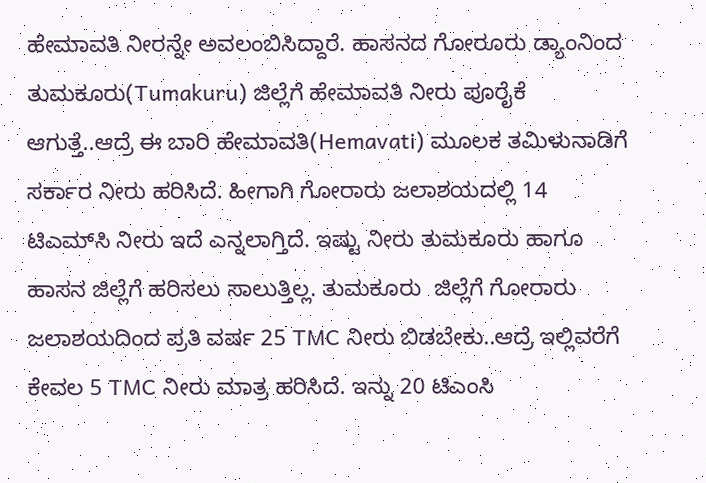ಹೇಮಾವತಿ ನೀರನ್ನೇ ಅವಲಂಬಿಸಿದ್ದಾರೆ. ಹಾಸನದ ಗೋರೂರು ಡ್ಯಾಂನಿಂದ ತುಮಕೂರು(Tumakuru) ಜಿಲ್ಲೆಗೆ ಹೇಮಾವತಿ ನೀರು ಪೂರೈಕೆ ಆಗುತ್ತೆ..ಆದ್ರೆ ಈ ಬಾರಿ ಹೇಮಾವತಿ(Hemavati) ಮೂಲಕ ತಮಿಳುನಾಡಿಗೆ ಸರ್ಕಾರ ನೀರು ಹರಿಸಿದೆ. ಹೀಗಾಗಿ ಗೋರಾರು ಜಲಾಶಯದಲ್ಲಿ 14 ಟಿಎಮ್‌ಸಿ ನೀರು ಇದೆ ಎನ್ನಲಾಗ್ತಿದೆ. ಇಷ್ಟು ನೀರು ತುಮಕೂರು ಹಾಗೂ ಹಾಸನ ಜಿಲ್ಲೆಗೆ ಹರಿಸಲು ಸಾಲುತ್ತಿಲ್ಲ. ತುಮಕೂರು  ಜಿಲ್ಲೆಗೆ ಗೋರಾರು ಜಲಾಶಯದಿಂದ ಪ್ರತಿ ವರ್ಷ 25 TMC ನೀರು ಬಿಡಬೇಕು..ಆದ್ರೆ ಇಲ್ಲಿವರೆಗೆ ಕೇವಲ 5 TMC ನೀರು ಮಾತ್ರ ಹರಿಸಿದೆ. ಇನ್ನು 20 ಟಿಎಂಸಿ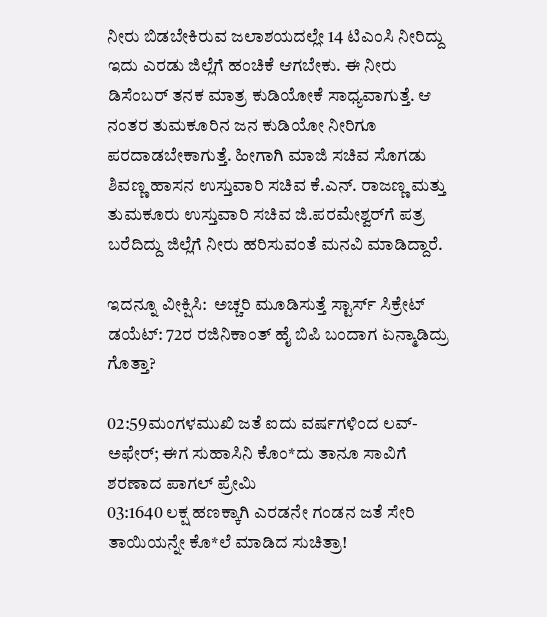ನೀರು ಬಿಡಬೇಕಿರುವ ಜಲಾಶಯದಲ್ಲೇ 14 ಟಿಎಂಸಿ ನೀರಿದ್ದು ಇದು ಎರಡು ಜಿಲ್ಲೆಗೆ ಹಂಚಿಕೆ ಆಗಬೇಕು. ಈ ನೀರು ಡಿಸೆಂಬರ್ ತನಕ ಮಾತ್ರ ಕುಡಿಯೋಕೆ ಸಾಧ್ಯವಾಗುತ್ತೆ. ಆ ನಂತರ ತುಮಕೂರಿನ ಜನ ಕುಡಿಯೋ ನೀರಿಗೂ ಪರದಾಡಬೇಕಾಗುತ್ತೆ. ಹೀಗಾಗಿ ಮಾಜಿ ಸಚಿವ ಸೊಗಡು ಶಿವಣ್ಣ ಹಾಸನ ಉಸ್ತುವಾರಿ ಸಚಿವ ಕೆ.ಎನ್. ರಾಜಣ್ಣ ಮತ್ತು ತುಮಕೂರು ಉಸ್ತುವಾರಿ ಸಚಿವ ಜಿ.ಪರಮೇಶ್ವರ್‌ಗೆ ಪತ್ರ ಬರೆದಿದ್ದು ಜಿಲ್ಲೆಗೆ ನೀರು ಹರಿಸುವಂತೆ ಮನವಿ ಮಾಡಿದ್ದಾರೆ.

ಇದನ್ನೂ ವೀಕ್ಷಿಸಿ:  ಅಚ್ಚರಿ ಮೂಡಿಸುತ್ತೆ ಸ್ಟಾರ್ಸ್ ಸಿಕ್ರೇಟ್‌ ಡಯೆಟ್: 72ರ ರಜಿನಿಕಾಂತ್ ಹೈ ಬಿಪಿ ಬಂದಾಗ ಏನ್ಮಾಡಿದ್ರು ಗೊತ್ತಾ?

02:59ಮಂಗಳಮುಖಿ ಜತೆ ಐದು ವರ್ಷಗಳಿಂದ ಲವ್-ಅಫೇರ್; ಈಗ ಸುಹಾಸಿನಿ ಕೊಂ*ದು ತಾನೂ ಸಾವಿಗೆ ಶರಣಾದ ಪಾಗಲ್ ಪ್ರೇಮಿ
03:1640 ಲಕ್ಷ ಹಣಕ್ಕಾಗಿ ಎರಡನೇ ಗಂಡನ ಜತೆ ಸೇರಿ ತಾಯಿಯನ್ನೇ ಕೊ*ಲೆ ಮಾಡಿದ ಸುಚಿತ್ರಾ!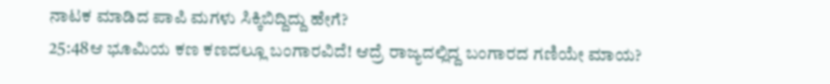ನಾಟಕ ಮಾಡಿದ ಪಾಪಿ ಮಗಳು ಸಿಕ್ಕಿಬಿದ್ದಿದ್ದು ಹೇಗೆ?
25:48ಆ ಭೂಮಿಯ ಕಣ ಕಣದಲ್ಲೂ ಬಂಗಾರವಿದೆ! ಆದ್ರೆ ರಾಜ್ಯದಲ್ಲಿದ್ದ ಬಂಗಾರದ ಗಣಿಯೇ ಮಾಯ?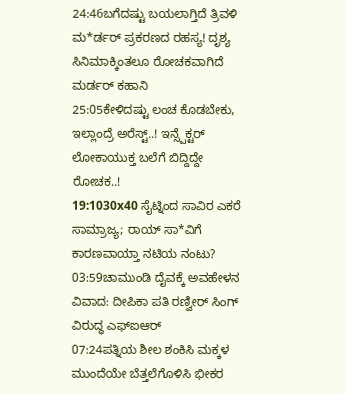24:46ಬಗೆದಷ್ಟು ಬಯಲಾಗ್ತಿದೆ ತ್ರಿವಳಿ ಮ*ರ್ಡರ್ ಪ್ರಕರಣದ ರಹಸ್ಯ! ದೃಶ್ಯ ಸಿನಿಮಾಕ್ಕಿಂತಲೂ ರೋಚಕವಾಗಿದೆ ಮರ್ಡರ್ ಕಹಾನಿ
25:05ಕೇಳಿದಷ್ಟು ಲಂಚ ಕೊಡಬೇಕು, ಇಲ್ಲಾಂದ್ರೆ ಅರೆಸ್ಟ್..! ಇನ್ಸ್ಪೆಕ್ಟರ್ ಲೋಕಾಯುಕ್ತ ಬಲೆಗೆ ಬಿದ್ದಿದ್ದೇ ರೋಚಕ..!
19:1030x40 ಸೈಟ್ನಿಂದ ಸಾವಿರ ಎಕರೆ ಸಾಮ್ರಾಜ್ಯ; ರಾಯ್ ಸಾ*ವಿಗೆ ಕಾರಣವಾಯ್ತಾ ನಟಿಯ ನಂಟು?
03:59ಚಾಮುಂಡಿ ದೈವಕ್ಕೆ ಅವಹೇಳನ ವಿವಾದ: ದೀಪಿಕಾ ಪತಿ ರಣ್ವೀರ್ ಸಿಂಗ್ ವಿರುದ್ಧ ಎಫ್‌ಐಆರ್
07:24ಪತ್ನಿಯ ಶೀಲ ಶಂಕಿಸಿ ಮಕ್ಕಳ ಮುಂದೆಯೇ ಬೆತ್ತಲೆಗೊಳಿಸಿ ಭೀಕರ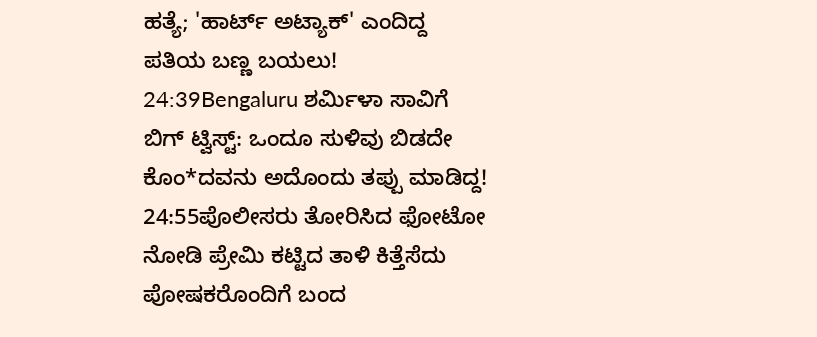ಹತ್ಯೆ; 'ಹಾರ್ಟ್ ಅಟ್ಯಾಕ್' ಎಂದಿದ್ದ ಪತಿಯ ಬಣ್ಣ ಬಯಲು!
24:39Bengaluru ಶರ್ಮಿಳಾ ಸಾವಿಗೆ ಬಿಗ್ ಟ್ವಿಸ್ಟ್: ಒಂದೂ ಸುಳಿವು ಬಿಡದೇ ಕೊಂ*ದವನು ಅದೊಂದು ತಪ್ಪು ಮಾಡಿದ್ದ!
24:55ಪೊಲೀಸರು ತೋರಿಸಿದ ಫೋಟೋ ನೋಡಿ ಪ್ರೇಮಿ ಕಟ್ಟಿದ ತಾಳಿ ಕಿತ್ತೆಸೆದು ಪೋಷಕರೊಂದಿಗೆ ಬಂದ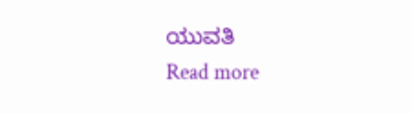ಯುವತಿ
Read more